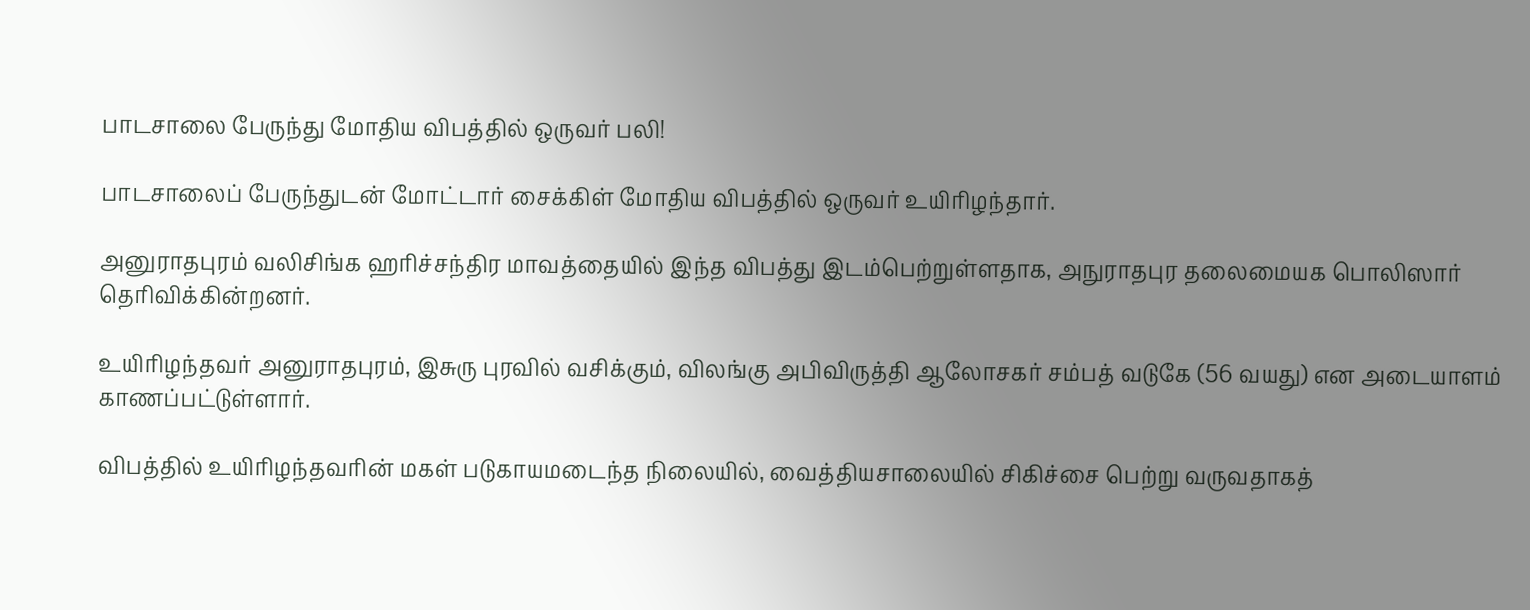பாடசாலை பேருந்து மோதிய விபத்தில் ஒருவர் பலி!

பாடசாலைப் பேருந்துடன் மோட்டார் சைக்கிள் மோதிய விபத்தில் ஒருவர் உயிரிழந்தார்.

அனுராதபுரம் வலிசிங்க ஹரிச்சந்திர மாவத்தையில் இந்த விபத்து இடம்பெற்றுள்ளதாக, அநுராதபுர தலைமையக பொலிஸார் தெரிவிக்கின்றனர்.

உயிரிழந்தவர் அனுராதபுரம், இசுரு புரவில் வசிக்கும், விலங்கு அபிவிருத்தி ஆலோசகர் சம்பத் வடுகே (56 வயது) என அடையாளம் காணப்பட்டுள்ளார்.

விபத்தில் உயிரிழந்தவரின் மகள் படுகாயமடைந்த நிலையில், வைத்தியசாலையில் சிகிச்சை பெற்று வருவதாகத்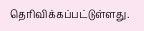தெரிவிக்கப்பட்டுள்ளது.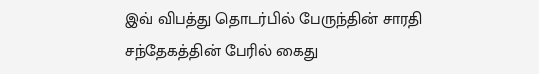இவ் விபத்து தொடர்பில் பேருந்தின் சாரதி சந்தேகத்தின் பேரில் கைது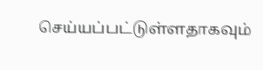செய்யப்பட்டுள்ளதாகவும்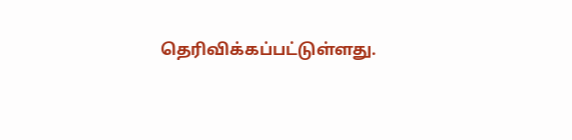தெரிவிக்கப்பட்டுள்ளது.